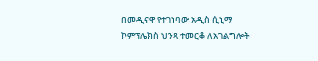በመዲናዋ የተገነባው አዲስ ሲኒማ ኮምፕሌክስ ህንጻ ተመርቆ ለአገልግሎት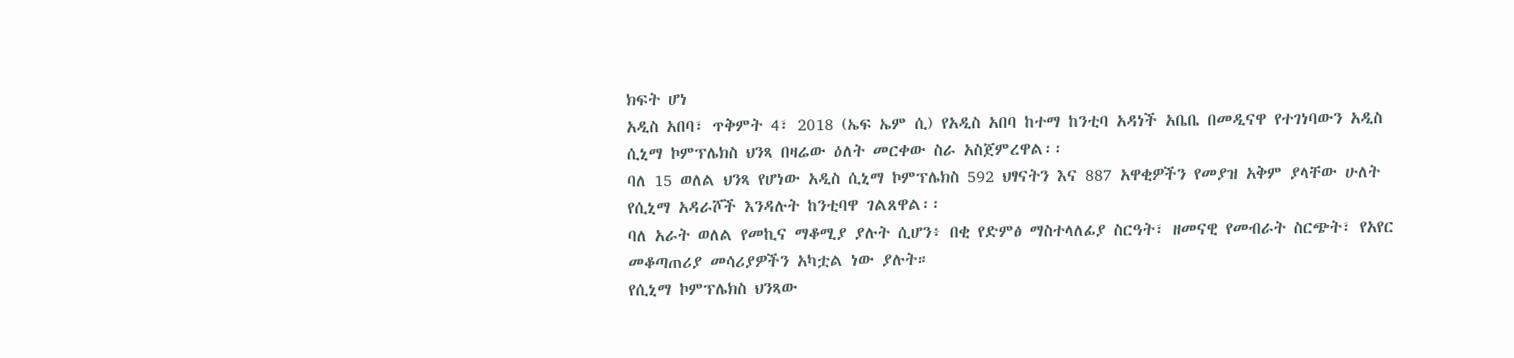ክፍት ሆነ
አዲስ አበባ፣ ጥቅምት 4፣ 2018 (ኤፍ ኤም ሲ) የአዲስ አበባ ከተማ ከንቲባ አዳነች አቤቤ በመዲናዋ የተገነባውን አዲስ ሲኒማ ኮምፕሌክስ ህንጻ በዛሬው ዕለት መርቀው ስራ አስጀምረዋል፡፡
ባለ 15 ወለል ህንጻ የሆነው አዲስ ሲኒማ ኮምፕሌክስ 592 ህፃናትን እና 887 አዋቂዎችን የመያዝ አቅም ያላቸው ሁለት የሲኒማ አዳራሾች እንዳሉት ከንቲባዋ ገልጸዋል፡፡
ባለ አራት ወለል የመኪና ማቆሚያ ያሉት ሲሆን፥ በቂ የድምፅ ማስተላለፊያ ስርዓት፣ ዘመናዊ የመብራት ስርጭት፣ የአየር መቆጣጠሪያ መሳሪያዎችን አካቷል ነው ያሉት።
የሲኒማ ኮምፕሌክስ ህንጻው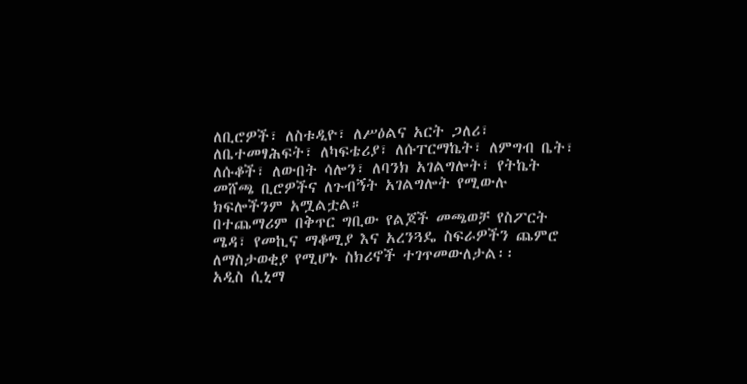ለቢሮዎች፣ ለስቱዲዮ፣ ለሥዕልና አርት ጋለሪ፣ ለቤተመፃሕፍት፣ ለካፍቴሪያ፣ ለሱፐርማኬት፣ ለምግብ ቤት፣ ለሱቆች፣ ለውበት ሳሎን፣ ለባንክ አገልግሎት፣ የትኬት መሸጫ ቢሮዎችና ለጉብኝት አገልግሎት የሚውሉ ክፍሎችንም አሟልቷል።
በተጨማሪም በቅጥር ግቢው የልጆች መጫወቻ የስፖርት ሜዳ፣ የመኪና ማቆሚያ እና አረንጓዴ ስፍራዎችን ጨምሮ ለማስታወቂያ የሚሆኑ ስክሪኖች ተገጥመውለታል፡፡
አዲስ ሲኒማ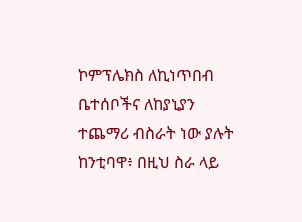ኮምፕሌክስ ለኪነጥበብ ቤተሰቦችና ለከያኒያን ተጨማሪ ብስራት ነው ያሉት ከንቲባዋ፥ በዚህ ስራ ላይ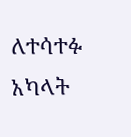ለተሳተፉ አካላት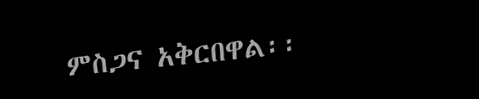ምስጋና አቅርበዋል፡፡